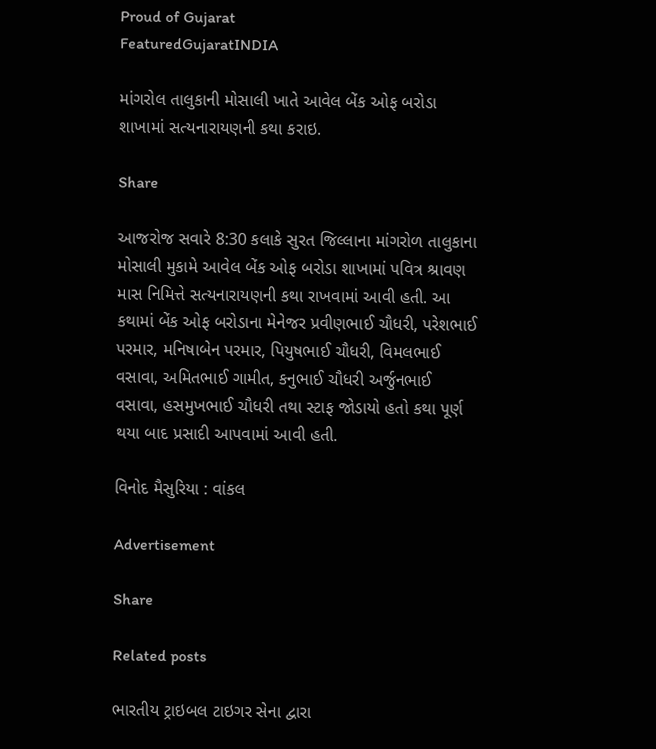Proud of Gujarat
FeaturedGujaratINDIA

માંગરોલ તાલુકાની મોસાલી ખાતે આવેલ બેંક ઓફ બરોડા શાખામાં સત્યનારાયણની કથા કરાઇ.

Share

આજરોજ સવારે 8:30 કલાકે સુરત જિલ્લાના માંગરોળ તાલુકાના મોસાલી મુકામે આવેલ બેંક ઓફ બરોડા શાખામાં પવિત્ર શ્રાવણ માસ નિમિત્તે સત્યનારાયણની કથા રાખવામાં આવી હતી. આ કથામાં બેંક ઓફ બરોડાના મેનેજર પ્રવીણભાઈ ચૌધરી, પરેશભાઈ પરમાર, મનિષાબેન પરમાર, પિયુષભાઈ ચૌધરી, વિમલભાઈ વસાવા, અમિતભાઈ ગામીત, કનુભાઈ ચૌધરી અર્જુનભાઈ વસાવા, હસમુખભાઈ ચૌધરી તથા સ્ટાફ જોડાયો હતો કથા પૂર્ણ થયા બાદ પ્રસાદી આપવામાં આવી હતી.

વિનોદ મૈસુરિયા : વાંકલ

Advertisement

Share

Related posts

ભારતીય ટ્રાઇબલ ટાઇગર સેના દ્વારા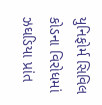યુનિફોર્મ સિવિલ કોડના વિરોધમાં ઝઘડિયા પ્રાંત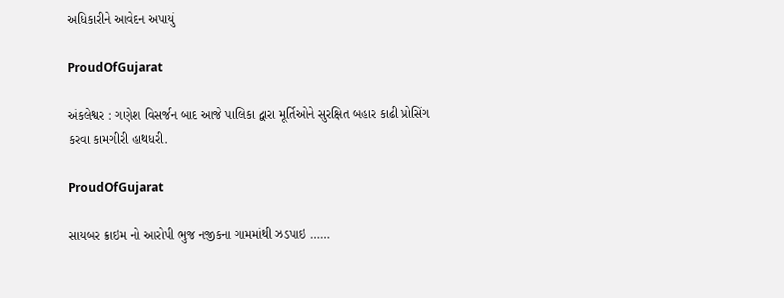અધિકારીને આવેદન અપાયું

ProudOfGujarat

અંકલેશ્વર : ગણેશ વિસર્જન બાદ આજે પાલિકા દ્વારા મૂર્તિઓને સુરક્ષિત બહાર કાઢી પ્રોસિંગ કરવા કામગીરી હાથધરી.

ProudOfGujarat

સાયબર ક્રાઇમ નો આરોપી ભુજ નજીકના ગામમાંથી ઝડપાઇ ……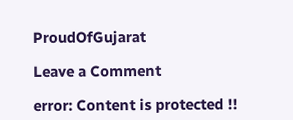ProudOfGujarat

Leave a Comment

error: Content is protected !!